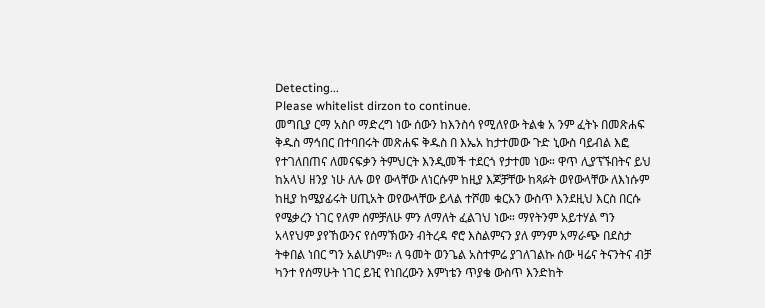Detecting...
Please whitelist dirzon to continue.
መግቢያ ርማ አስቦ ማድረግ ነው ሰውን ከእንስሳ የሚለየው ትልቁ አ ንም ፈትኑ በመጽሐፍ ቅዱስ ማኅበር በተባበሩት መጽሐፍ ቅዱስ በ እኤአ ከታተመው ጉድ ኒውስ ባይብል እፎ የተገለበጠና ለመናፍቃን ትምህርት እንዲመች ተደርጎ የታተመ ነው። ዋጥ ሊያፕኙበትና ይህ ከአላህ ዘንያ ነሁ ለሉ ወየ ውላቸው ለነርሱም ከዚያ እጆቻቸው ከጻፉት ወየውላቸው ለእነሱም ከዚያ ከሜያፊሩት ሀጢአት ወየውላቸው ይላል ተሾመ ቁርአን ውስጥ እንደዚህ እርስ በርሱ የሜቃረን ነገር የለም ሰምቻለሁ ምን ለማለት ፈልገህ ነው። ማየትንም አይተሃል ግን አላየህም ያየኸውንና የሰማኽውን ብትረዳ ኖሮ እስልምናን ያለ ምንም አማራጭ በደስታ ትቀበል ነበር ግን አልሆነም። ለ ዓመት ወንጌል አስተምሬ ያገለገልኩ ሰው ዛሬና ትናንትና ብቻ ካንተ የሰማሁት ነገር ይዢ የነበረውን እምነቴን ጥያቄ ውስጥ እንድከት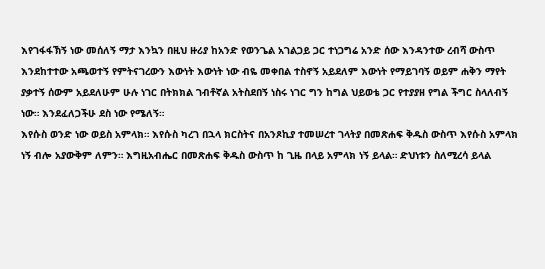እየገፋፋኽኝ ነው መሰለኝ ማታ እንኳን በዚህ ዙሪያ ከአንድ የወንጌል አገልጋይ ጋር ተነጋግሬ አንድ ሰው እንዳንተው ረብሻ ውስጥ እንደከተተው አጫወተኝ የምትናገረውን እውነት እውነት ነው ብዬ መቀበል ተስኖኝ አይደለም እውነት የማይገባኝ ወይም ሐቅን ማየት ያቃተኝ ሰውም አይደለሁም ሁሉ ነገር በትክክል ገብቶኛል አትስደበኝ ነስሩ ነገር ግን ከግል ህይወቴ ጋር የተያያዘ የግል ችግር ስላለብኝ ነው። እንደፈለጋችሁ ደስ ነው የሜለኝ።
እየሱስ ወንድ ነው ወይስ አምላክ። እየሱስ ካረገ በኋላ ክርስትና በአንጾኪያ ተመሠረተ ገላትያ በመጽሐፍ ቅዱስ ውስጥ እየሱስ አምላክ ነኝ ብሎ አያውቅም ለምን። እግዚአብሔር በመጽሐፍ ቅዱስ ውስጥ ከ ጊዜ በላይ አምላክ ነኝ ይላል። ድህነቱን ስለሚረሳ ይላል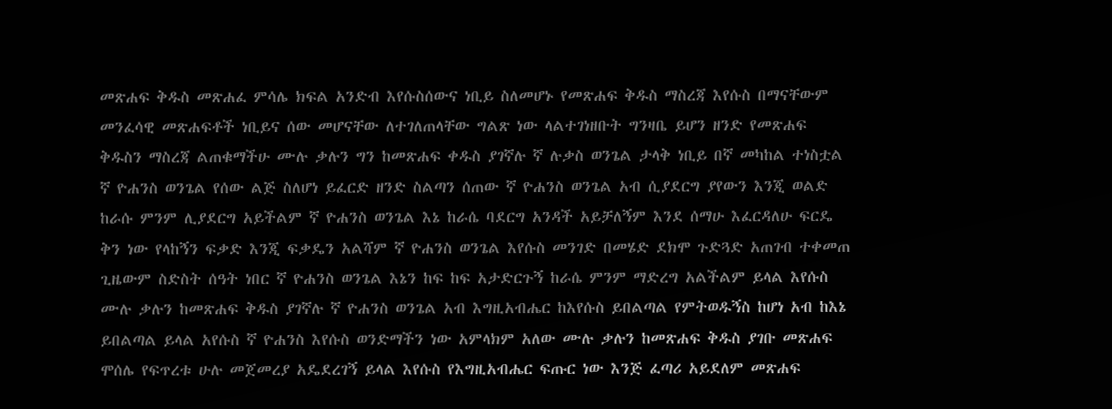መጽሐፍ ቅዱስ መጽሐፈ ምሳሌ ክፍል አንድብ እየሱስሰውና ነቢይ ስለመሆኑ የመጽሐፍ ቅዱስ ማስረጃ እየሱስ በማናቸውም መንፈሳዊ መጽሐፍቶች ነቢይና ሰው መሆናቸው ለተገለጠላቸው ግልጽ ነው ላልተገነዘቡት ግንዛቤ ይሆን ዘንድ የመጽሐፍ ቅዱስን ማስረጃ ልጠቁማችሁ ሙሉ ቃሉን ግን ከመጽሐፍ ቀዱስ ያገኛሉ ኛ ሉቃስ ወንጌል ታላቅ ነቢይ በኛ መካከል ተነስቷል ኛ ዮሐንስ ወንጌል የሰው ልጅ ስለሆነ ይፈርድ ዘንድ ስልጣን ሰጠው ኛ ዮሐንስ ወንጌል አብ ሲያደርግ ያየውን እንጂ ወልድ ከራሱ ምንም ሊያደርግ አይችልም ኛ ዮሐንስ ወንጌል እኔ ከራሴ ባደርግ አንዳች አይቻለኝም እንደ ሰማሁ እፈርዳለሁ ፍርዴ ቅን ነው የላከኝን ፍቃድ እንጂ ፍቃዴን አልሻም ኛ ዮሐንስ ወንጌል እየሱስ መንገድ በመሄድ ደክሞ ጉድጓድ አጠገብ ተቀመጠ ጊዜውም ስድስት ሰዓት ነበር ኛ ዮሐንስ ወንጌል እኔን ከፍ ከፍ አታድርጉኝ ከራሴ ምንም ማድረግ አልችልም ይላል እየሱስ ሙሉ ቃሉን ከመጽሐፍ ቅዱስ ያገኛሉ ኛ ዮሐንስ ወንጌል አብ እግዚአብሔር ከእየሱስ ይበልጣል የምትወዱኝስ ከሆነ አብ ከእኔ ይበልጣል ይላል አየሱስ ኛ ዮሐንስ እየሱስ ወንድማችን ነው አምላክም አለው ሙሉ ቃሉን ከመጽሐፍ ቅዱስ ያገቡ መጽሐፍ ሞሰሌ የፍጥረቱ ሁሉ መጀመረያ አዴደረገኝ ይላል እየሱስ የእግዚአብሔር ፍጡር ነው እንጅ ፈጣሪ አይደለም መጽሐፍ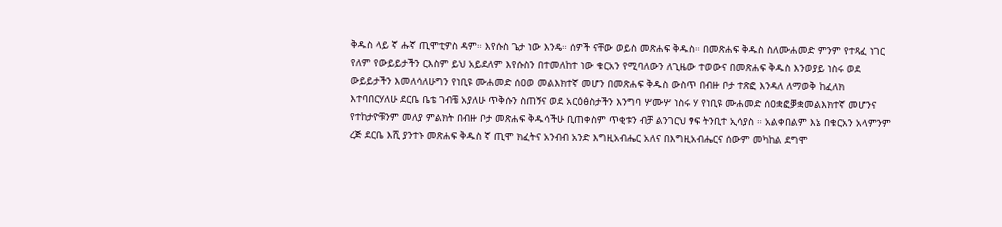ቅዱስ ላይ ኛ ሑኛ ጢሞቲዎስ ዳም። እየሱስ ጌታ ነው እንዴ። ሰዎች ናቸው ወይስ መጽሐፍ ቅዱስ። በመጽሐፍ ቅዱስ ስለሙሐመድ ምንም የተጻፈ ነገር የለም የውይይታችን ርእስም ይህ አይደለም እየሱስን በተመለከተ ነው ቁርአን የሚባለውን ለጊዜው ተወውና በመጽሐፍ ቅዱስ እንወያይ ነስሩ ወደ ውይይታችን እመለሳለሁግን የነቢዩ ሙሐመድ ሰዐወ መልእክተኛ መሆን በመጽሐፍ ቅዱስ ውስጥ በብዙ ቦታ ተጽፎ እንዳለ ለማወቅ ከፈለክ እተባበርሃለሁ ደርቤ ቤቴ ገብቼ አያለሁ ጥቅሱን ስጠኝና ወደ አርዕፅስታችን እንግባ ሦሙሦ ነስሩ ሃ የነቢዩ ሙሐመድ ሰዐቋፎቓቋመልእክተኛ መሆንና የተከታዮቹንም መለያ ምልክት በብዙ ቦታ መጽሐፍ ቅዱሳችሁ ቢጠቀስም ጥቂቱን ብቻ ልንገርህ ፃፍ ትንቢተ ኢሳያስ ። አልቀበልም እኔ በቁርአን አላምንም ረጅ ደርቤ እሺ ያንተኑ መጽሐፍ ቅዱስ ኛ ጢሞ ክፈትና አንብብ አንድ እግዚአብሔር አለና በእግዚአብሔርና ሰውም መካከል ደግሞ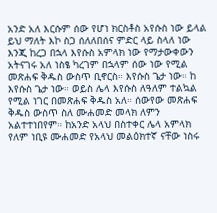አንድ አለ እርሱም ሰው የሆነ ክርስቶስ አየሱስ ነው ይላል ይህ ማለት እኮ ስጋ ሰለለበሰና ምድር ላይ ስላለ ነው እንጂ ከረጋ በኋላ እየሱስ አምላክ ነው የማታውቀውን አትናገሩ አለ ነስፄ ካረገም በኋላም ሰው ነው የሚል መጽሐፍ ቅዱስ ውስጥ ቢኖርስ። እየሱስ ጌታ ነው። ከ እየሱስ ጌታ ነው። ወይስ ሌላ እየሱስ ለዓለም ተልኳል የሚል ነገር በመጽሐፍ ቅዱስ አለ። ሰውየው መጽሐፍ ቅዱስ ውስጥ ስለ ሙሐመድ መላክ ለምን አልተተነበየም። ከአንድ አላህ በስተቀር ሌላ አምላክ የለም ነቢዩ ሙሐመድ የአላህ መልዕክተኛ ናቸው ነስሩ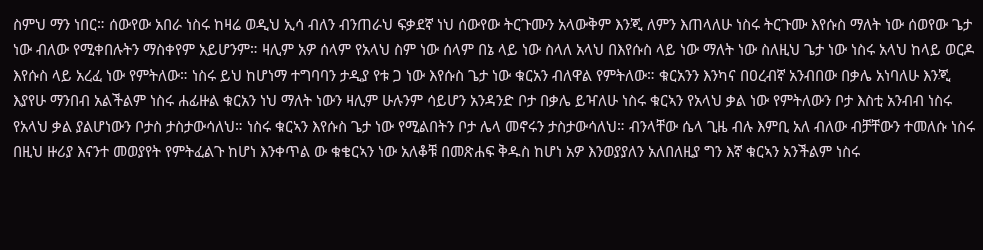ስምህ ማን ነበር። ሰውየው አበራ ነስሩ ከዛሬ ወዲህ ኢሳ ብለን ብንጠራህ ፍቃደኛ ነህ ሰውየው ትርጉሙን አላውቅም እንጂ ለምን እጠላለሁ ነስሩ ትርጉሙ እየሱስ ማለት ነው ሰወየው ጌታ ነው ብለው የሚቀበሉትን ማስቀየም አይሆንም። ዛሊም አዎ ሰላም የአላህ ስም ነው ሰላም በኔ ላይ ነው ስላለ አላህ በእየሱስ ላይ ነው ማለት ነው ስለዚህ ጌታ ነው ነስሩ አላህ ከላይ ወርዶ እየሱስ ላይ አረፈ ነው የምትለው። ነስሩ ይህ ከሆነማ ተግባባን ታዲያ የቱ ጋ ነው እየሱስ ጌታ ነው ቁርአን ብለዋል የምትለው። ቁርአንን እንካና በዐረብኛ አንብበው በቃሌ አነባለሁ እንጂ እያየሁ ማንበብ አልችልም ነስሩ ሐፊዙል ቁርአን ነህ ማለት ነውን ዛሊም ሁሉንም ሳይሆን አንዳንድ ቦታ በቃሌ ይዣለሁ ነስሩ ቁርኣን የአላህ ቃል ነው የምትለውን ቦታ እስቲ አንብብ ነስሩ የአላህ ቃል ያልሆነውን ቦታስ ታስታውሳለህ። ነስሩ ቁርኣን እየሱስ ጌታ ነው የሚልበትን ቦታ ሌላ መኖሩን ታስታውሳለህ። ብንላቸው ሴላ ጊዜ ብሉ እምቢ አለ ብለው ብቻቸውን ተመለሱ ነስሩ በዚህ ዙሪያ እናንተ መወያየት የምትፈልጉ ከሆነ እንቀጥል ው ቁቄርኣን ነው አለቆቹ በመጽሐፍ ቅዱስ ከሆነ አዎ እንወያያለን አለበለዚያ ግን እኛ ቁርኣን አንችልም ነስሩ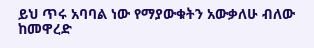ይህ ጥሩ አባባል ነው የማያውቁትን አውቃለሁ ብለው ከመዋረድ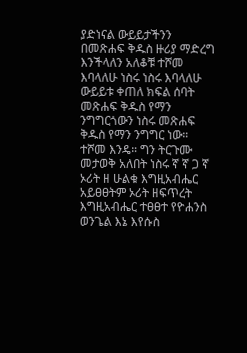ያድነናል ውይይታችንን በመጽሐፍ ቅዱስ ዙሪያ ማድረግ እንችላለን አለቆቹ ተሾመ እባላለሁ ነስሩ ነስሩ እባላለሁ ውይይቱ ቀጠለ ክፍል ሰባት መጽሐፍ ቅዱስ የማን ንግግርጎውን ነስሩ መጽሐፍ ቅዱስ የማን ንግግር ነው። ተሾመ እንዴ። ግን ትርጉሙ መታወቅ አለበት ነስሩ ኛ ኛ ጋ ኛ ኦሪት ዘ ሁልቁ እግዚአብሔር አይፀፀትም ኦሪት ዘፍጥረት እግዚአብሔር ተፀፀተ የዮሐንስ ወንጌል እኔ እየሱስ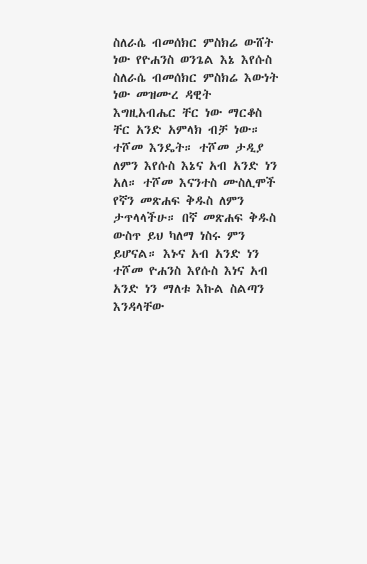ስለራሴ ብመሰክር ምስክሬ ውሸት ነው የዮሐንስ ወንጌል እኔ እየሱስ ስለራሴ ብመሰክር ምስክሬ እውነት ነው መዝሙረ ዳዊት እግዚአብሔር ቸር ነው ማርቆስ ቸር አንድ አምላክ ብቻ ነው። ተሾመ እንዴት። ተሾመ ታዲያ ለምን እየሱስ እኔና አብ አንድ ነን አለ። ተሾመ እናንተስ ሙስሊሞች የኛን መጽሐፍ ቅዱስ ለምን ታጥላላችሁ። በኛ መጽሐፍ ቅዱስ ውስጥ ይህ ካለማ ነስሩ ምን ይሆናል። እኑና አብ አንድ ነን ተሾመ ዮሐንስ እየሱስ እነና አብ አንድ ነን ማለቱ እኩል ስልጣን እንዳላቸው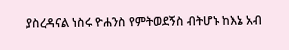ያስረዳናል ነስሩ ዮሐንስ የምትወደኝስ ብትሆኑ ከእኔ አብ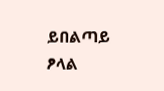ይበልጣይ ፆላል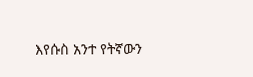እየሱስ አንተ የትኛውን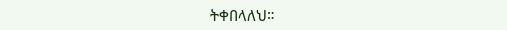ትቀበላለህ።